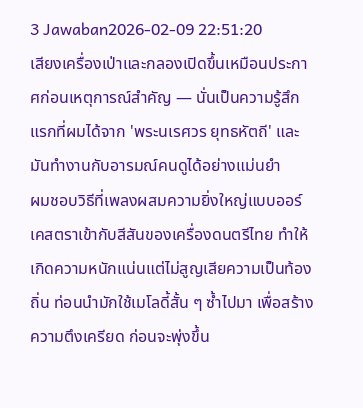3 Jawaban2026-02-09 22:51:20
เสียงเครื่องเป่าและกลองเปิดขึ้นเหมือนประกาศก่อนเหตุการณ์สำคัญ — นั่นเป็นความรู้สึกแรกที่ผมได้จาก 'พระนเรศวร ยุทธหัตถี' และมันทำงานกับอารมณ์คนดูได้อย่างแม่นยำ
ผมชอบวิธีที่เพลงผสมความยิ่งใหญ่แบบออร์เคสตราเข้ากับสีสันของเครื่องดนตรีไทย ทำให้เกิดความหนักแน่นแต่ไม่สูญเสียความเป็นท้องถิ่น ท่อนนำมักใช้เมโลดี้สั้น ๆ ซ้ำไปมา เพื่อสร้างความตึงเครียด ก่อนจะพุ่งขึ้น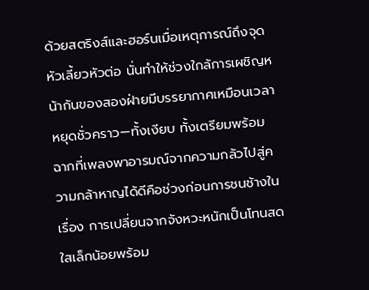ด้วยสตริงส์และฮอร์นเมื่อเหตุการณ์ถึงจุดหัวเลี้ยวหัวต่อ นั่นทำให้ช่วงใกล้การเผชิญหน้ากันของสองฝ่ายมีบรรยากาศเหมือนเวลาหยุดชั่วคราว—ทั้งเงียบ ทั้งเตรียมพร้อม
ฉากที่เพลงพาอารมณ์จากความกลัวไปสู่ความกล้าหาญได้ดีคือช่วงก่อนการชนช้างในเรื่อง การเปลี่ยนจากจังหวะหนักเป็นโทนสดใสเล็กน้อยพร้อม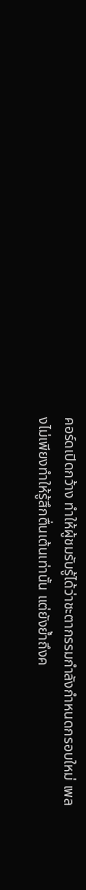คอร์ดเปิดกว้าง ทำให้ผู้ชมรับรู้ได้ว่าชะตากรรมกำลังกำหนดกรอบใหม่ เพลงไม่เพียงทำให้รู้สึกตื่นเต้นเท่านั้น แต่ยังย้ำถึงค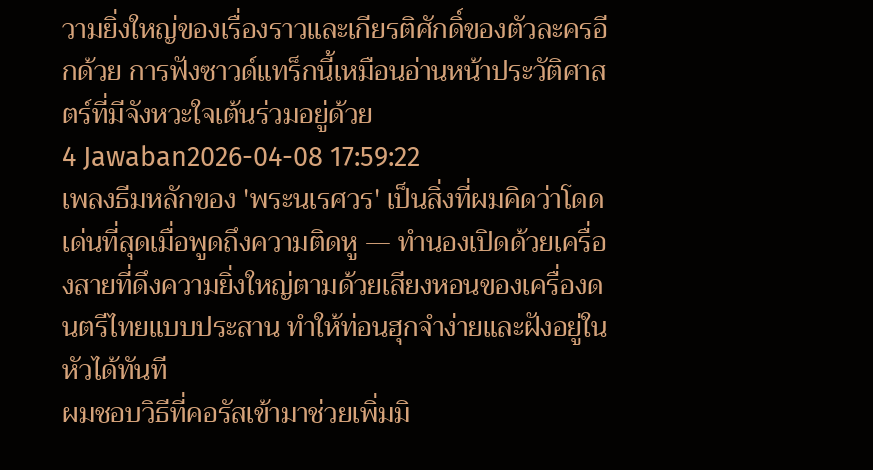วามยิ่งใหญ่ของเรื่องราวและเกียรติศักดิ์ของตัวละครอีกด้วย การฟังซาวด์แทร็กนี้เหมือนอ่านหน้าประวัติศาสตร์ที่มีจังหวะใจเต้นร่วมอยู่ด้วย
4 Jawaban2026-04-08 17:59:22
เพลงธีมหลักของ 'พระนเรศวร' เป็นสิ่งที่ผมคิดว่าโดดเด่นที่สุดเมื่อพูดถึงความติดหู — ทำนองเปิดด้วยเครื่องสายที่ดึงความยิ่งใหญ่ตามด้วยเสียงหอนของเครื่องดนตรีไทยแบบประสาน ทำให้ท่อนฮุกจำง่ายและฝังอยู่ในหัวได้ทันที
ผมชอบวิธีที่คอรัสเข้ามาช่วยเพิ่มมิ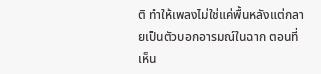ติ ทำให้เพลงไม่ใช่แค่พื้นหลังแต่กลายเป็นตัวบอกอารมณ์ในฉาก ตอนที่เห็น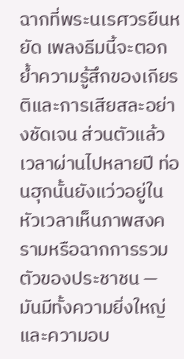ฉากที่พระนเรศวรยืนหยัด เพลงธีมนี้จะตอกย้ำความรู้สึกของเกียรติและการเสียสละอย่างชัดเจน ส่วนตัวแล้วเวลาผ่านไปหลายปี ท่อนฮุกนั้นยังแว่วอยู่ในหัวเวลาเห็นภาพสงครามหรือฉากการรวมตัวของประชาชน — มันมีทั้งความยิ่งใหญ่และความอบ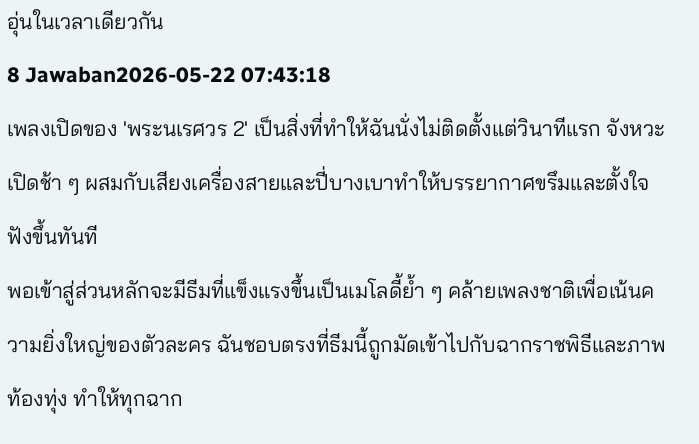อุ่นในเวลาเดียวกัน
8 Jawaban2026-05-22 07:43:18
เพลงเปิดของ 'พระนเรศวร 2' เป็นสิ่งที่ทำให้ฉันนั่งไม่ติดตั้งแต่วินาทีแรก จังหวะเปิดช้า ๆ ผสมกับเสียงเครื่องสายและปี่บางเบาทำให้บรรยากาศขรึมและตั้งใจฟังขึ้นทันที
พอเข้าสู่ส่วนหลักจะมีธีมที่แข็งแรงขึ้นเป็นเมโลดี้ย้ำ ๆ คล้ายเพลงชาติเพื่อเน้นความยิ่งใหญ่ของตัวละคร ฉันชอบตรงที่ธีมนี้ถูกมัดเข้าไปกับฉากราชพิธีและภาพท้องทุ่ง ทำให้ทุกฉาก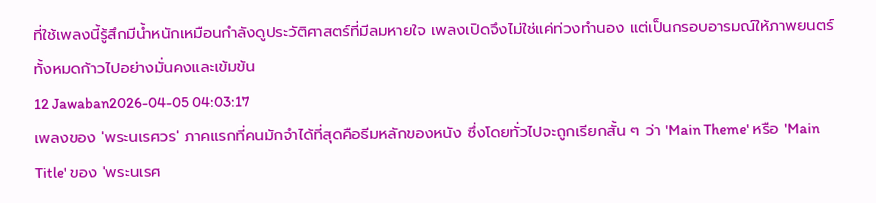ที่ใช้เพลงนี้รู้สึกมีน้ำหนักเหมือนกำลังดูประวัติศาสตร์ที่มีลมหายใจ เพลงเปิดจึงไม่ใช่แค่ท่วงทำนอง แต่เป็นกรอบอารมณ์ให้ภาพยนตร์ทั้งหมดก้าวไปอย่างมั่นคงและเข้มข้น
12 Jawaban2026-04-05 04:03:17
เพลงของ 'พระนเรศวร' ภาคแรกที่คนมักจำได้ที่สุดคือธีมหลักของหนัง ซึ่งโดยทั่วไปจะถูกเรียกสั้น ๆ ว่า 'Main Theme' หรือ 'Main Title' ของ 'พระนเรศ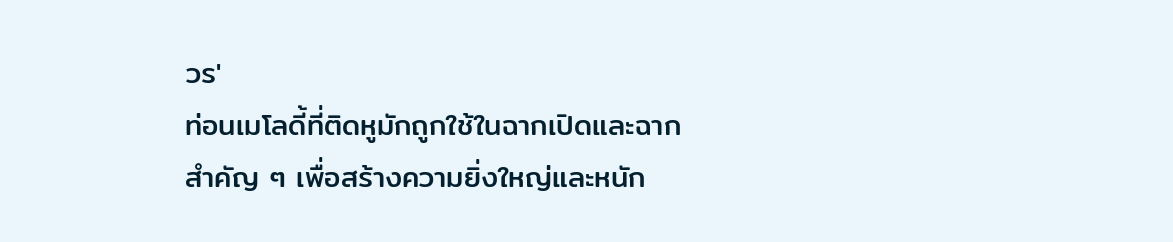วร'
ท่อนเมโลดี้ที่ติดหูมักถูกใช้ในฉากเปิดและฉากสำคัญ ๆ เพื่อสร้างความยิ่งใหญ่และหนัก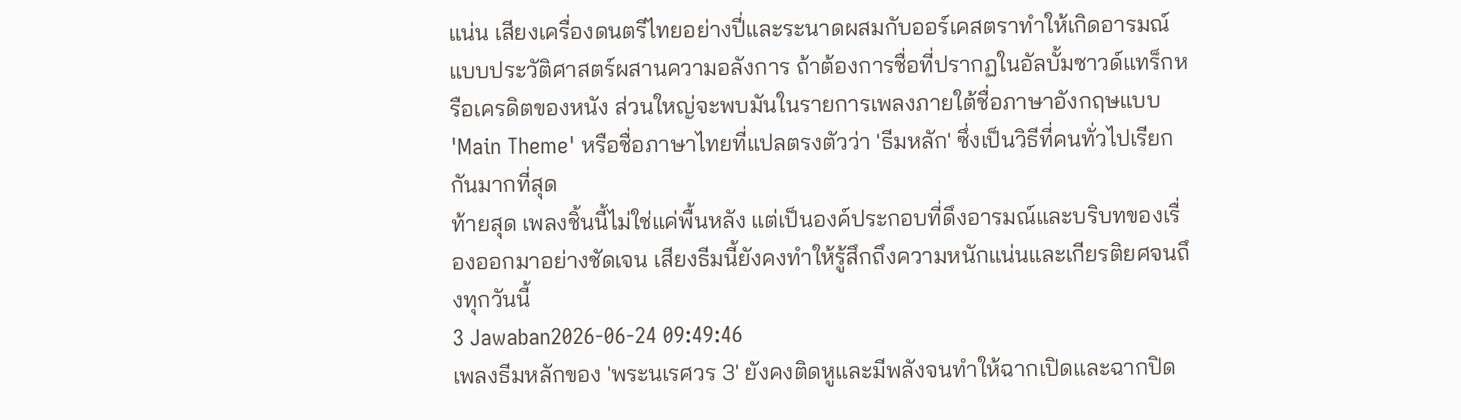แน่น เสียงเครื่องดนตรีไทยอย่างปี่และระนาดผสมกับออร์เคสตราทำให้เกิดอารมณ์แบบประวัติศาสตร์ผสานความอลังการ ถ้าต้องการชื่อที่ปรากฏในอัลบั้มซาวด์แทร็กหรือเครดิตของหนัง ส่วนใหญ่จะพบมันในรายการเพลงภายใต้ชื่อภาษาอังกฤษแบบ 'Main Theme' หรือชื่อภาษาไทยที่แปลตรงตัวว่า 'ธีมหลัก' ซึ่งเป็นวิธีที่คนทั่วไปเรียกกันมากที่สุด
ท้ายสุด เพลงชิ้นนี้ไม่ใช่แค่พื้นหลัง แต่เป็นองค์ประกอบที่ดึงอารมณ์และบริบทของเรื่องออกมาอย่างชัดเจน เสียงธีมนี้ยังคงทำให้รู้สึกถึงความหนักแน่นและเกียรติยศจนถึงทุกวันนี้
3 Jawaban2026-06-24 09:49:46
เพลงธีมหลักของ 'พระนเรศวร 3' ยังคงติดหูและมีพลังจนทำให้ฉากเปิดและฉากปิด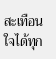สะเทือนใจได้ทุก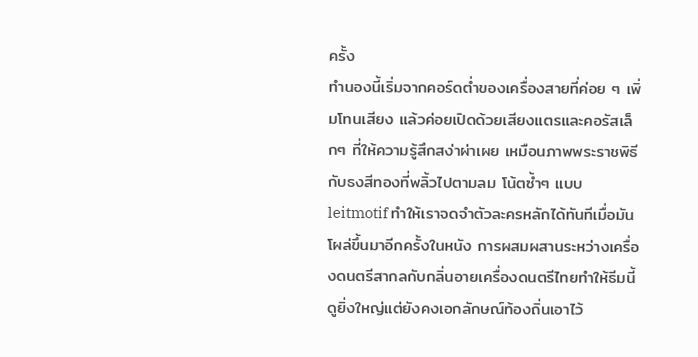ครั้ง
ทำนองนี้เริ่มจากคอร์ดต่ำของเครื่องสายที่ค่อย ๆ เพิ่มโทนเสียง แล้วค่อยเปิดด้วยเสียงแตรและคอรัสเล็กๆ ที่ให้ความรู้สึกสง่าผ่าเผย เหมือนภาพพระราชพิธีกับธงสีทองที่พลิ้วไปตามลม โน้ตซ้ำๆ แบบ leitmotif ทำให้เราจดจำตัวละครหลักได้ทันทีเมื่อมันโผล่ขึ้นมาอีกครั้งในหนัง การผสมผสานระหว่างเครื่องดนตรีสากลกับกลิ่นอายเครื่องดนตรีไทยทำให้ธีมนี้ดูยิ่งใหญ่แต่ยังคงเอกลักษณ์ท้องถิ่นเอาไว้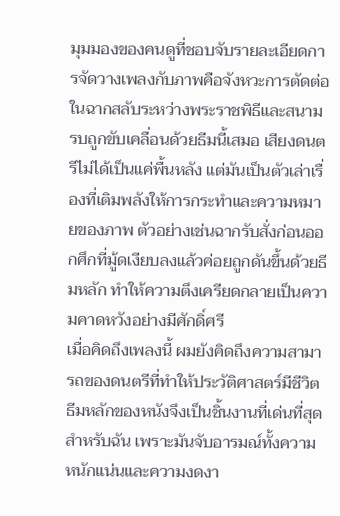มุมมองของคนดูที่ชอบจับรายละเอียดการจัดวางเพลงกับภาพคือจังหวะการตัดต่อในฉากสลับระหว่างพระราชพิธีและสนามรบถูกขับเคลื่อนด้วยธีมนี้เสมอ เสียงดนตรีไม่ได้เป็นแค่พื้นหลัง แต่มันเป็นตัวเล่าเรื่องที่เติมพลังให้การกระทำและความหมายของภาพ ตัวอย่างเช่นฉากรับสั่งก่อนออกศึกที่มู้ดเงียบลงแล้วค่อยถูกดันขึ้นด้วยธีมหลัก ทำให้ความตึงเครียดกลายเป็นความคาดหวังอย่างมีศักดิ์ศรี
เมื่อคิดถึงเพลงนี้ ผมยังคิดถึงความสามารถของดนตรีที่ทำให้ประวัติศาสตร์มีชีวิต ธีมหลักของหนังจึงเป็นชิ้นงานที่เด่นที่สุดสำหรับฉัน เพราะมันจับอารมณ์ทั้งความหนักแน่นและความงดงา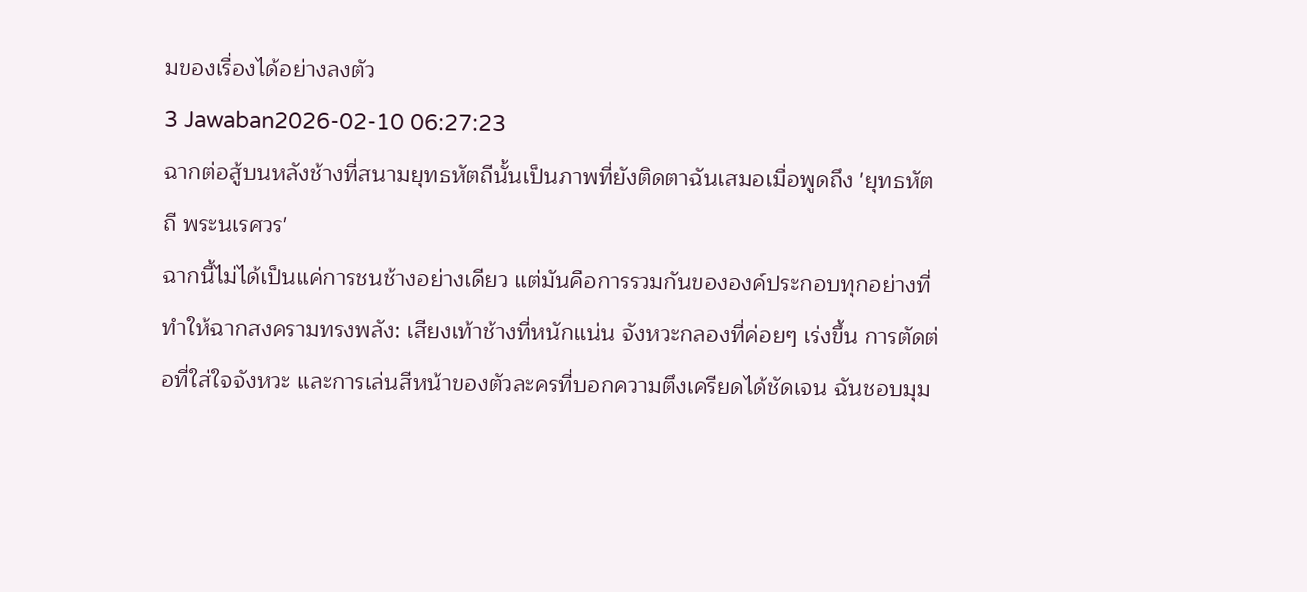มของเรื่องได้อย่างลงตัว
3 Jawaban2026-02-10 06:27:23
ฉากต่อสู้บนหลังช้างที่สนามยุทธหัตถีนั้นเป็นภาพที่ยังติดตาฉันเสมอเมื่อพูดถึง 'ยุทธหัตถี พระนเรศวร'
ฉากนี้ไม่ได้เป็นแค่การชนช้างอย่างเดียว แต่มันคือการรวมกันขององค์ประกอบทุกอย่างที่ทำให้ฉากสงครามทรงพลัง: เสียงเท้าช้างที่หนักแน่น จังหวะกลองที่ค่อยๆ เร่งขึ้น การตัดต่อที่ใส่ใจจังหวะ และการเล่นสีหน้าของตัวละครที่บอกความตึงเครียดได้ชัดเจน ฉันชอบมุม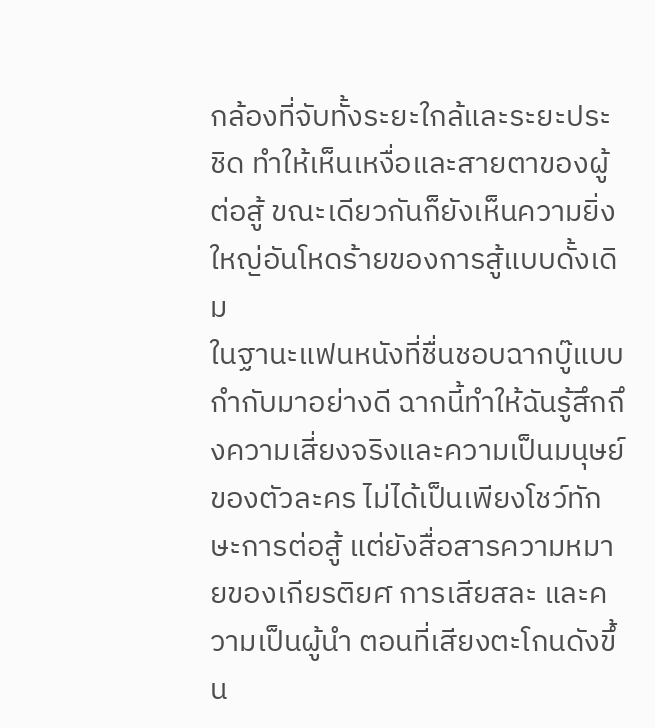กล้องที่จับทั้งระยะใกล้และระยะประชิด ทำให้เห็นเหงื่อและสายตาของผู้ต่อสู้ ขณะเดียวกันก็ยังเห็นความยิ่งใหญ่อันโหดร้ายของการสู้แบบดั้งเดิม
ในฐานะแฟนหนังที่ชื่นชอบฉากบู๊แบบกำกับมาอย่างดี ฉากนี้ทำให้ฉันรู้สึกถึงความเสี่ยงจริงและความเป็นมนุษย์ของตัวละคร ไม่ได้เป็นเพียงโชว์ทักษะการต่อสู้ แต่ยังสื่อสารความหมายของเกียรติยศ การเสียสละ และความเป็นผู้นำ ตอนที่เสียงตะโกนดังขึ้น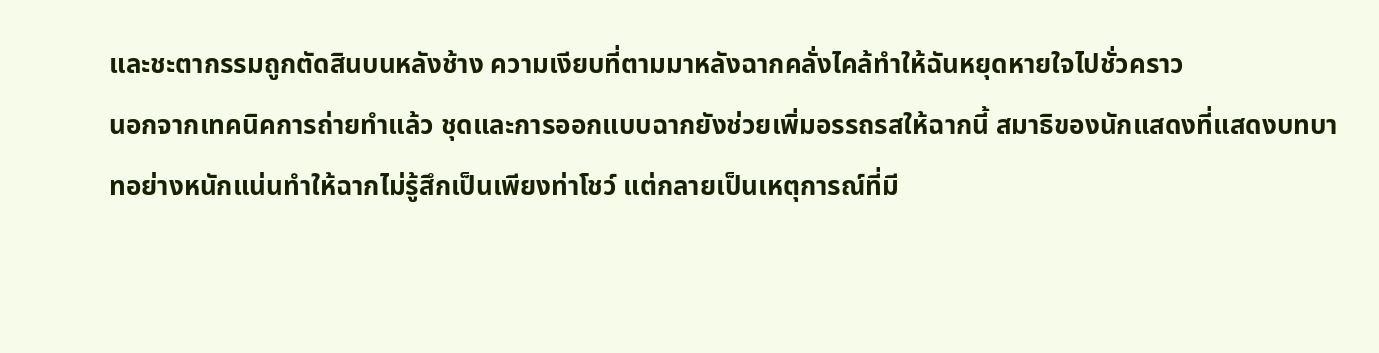และชะตากรรมถูกตัดสินบนหลังช้าง ความเงียบที่ตามมาหลังฉากคลั่งไคล้ทำให้ฉันหยุดหายใจไปชั่วคราว
นอกจากเทคนิคการถ่ายทำแล้ว ชุดและการออกแบบฉากยังช่วยเพิ่มอรรถรสให้ฉากนี้ สมาธิของนักแสดงที่แสดงบทบาทอย่างหนักแน่นทำให้ฉากไม่รู้สึกเป็นเพียงท่าโชว์ แต่กลายเป็นเหตุการณ์ที่มี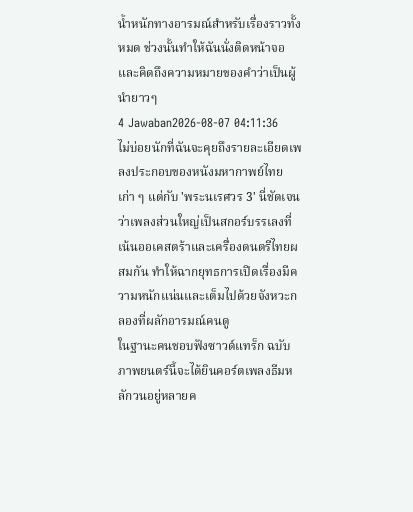น้ำหนักทางอารมณ์สำหรับเรื่องราวทั้งหมด ช่วงนั้นทำให้ฉันนั่งติดหน้าจอและคิดถึงความหมายของคำว่าเป็นผู้นำยาวๆ
4 Jawaban2026-08-07 04:11:36
ไม่บ่อยนักที่ฉันจะคุยถึงรายละเอียดเพลงประกอบของหนังมหากาพย์ไทยเก่า ๆ แต่กับ 'พระนเรศวร 3' นี่ชัดเจนว่าเพลงส่วนใหญ่เป็นสกอร์บรรเลงที่เน้นออเคสตร้าและเครื่องดนตรีไทยผสมกัน ทำให้ฉากยุทธการเปิดเรื่องมีความหนักแน่นและเต็มไปด้วยจังหวะกลองที่ผลักอารมณ์คนดู
ในฐานะคนชอบฟังซาวด์แทร็ก ฉบับภาพยนตร์นี้จะได้ยินคอร์ตเพลงธีมหลักวนอยู่หลายค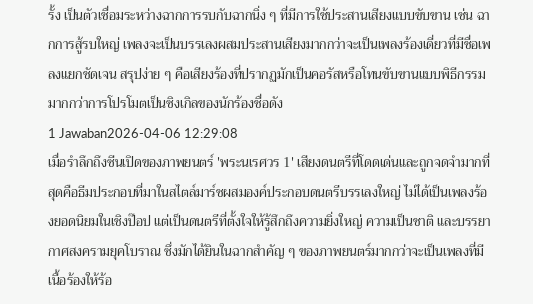รั้ง เป็นตัวเชื่อมระหว่างฉากการรบกับฉากนิ่ง ๆ ที่มีการใช้ประสานเสียงแบบขับขาน เช่น ฉากการสู้รบใหญ่ เพลงจะเป็นบรรเลงผสมประสานเสียงมากกว่าจะเป็นเพลงร้องเดี่ยวที่มีชื่อเพลงแยกชัดเจน สรุปง่าย ๆ คือเสียงร้องที่ปรากฏมักเป็นคอรัสหรือโทนขับขานแบบพิธีกรรม มากกว่าการโปรโมตเป็นซิงเกิลของนักร้องชื่อดัง
1 Jawaban2026-04-06 12:29:08
เมื่อรำลึกถึงซีนเปิดของภาพยนตร์ 'พระนเรศวร 1' เสียงดนตรีที่โดดเด่นและถูกจดจำมากที่สุดคือธีมประกอบที่มาในสไตล์มาร์ชผสมองค์ประกอบดนตรีบรรเลงใหญ่ ไม่ได้เป็นเพลงร้องยอดนิยมในเชิงป๊อป แต่เป็นดนตรีที่ตั้งใจให้รู้สึกถึงความยิ่งใหญ่ ความเป็นชาติ และบรรยากาศสงครามยุคโบราณ ซึ่งมักได้ยินในฉากสำคัญ ๆ ของภาพยนตร์มากกว่าจะเป็นเพลงที่มีเนื้อร้องให้ร้อ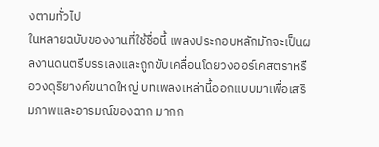งตามทั่วไป
ในหลายฉบับของงานที่ใช้ชื่อนี้ เพลงประกอบหลักมักจะเป็นผลงานดนตรีบรรเลงและถูกขับเคลื่อนโดยวงออร์เคสตราหรือวงดุริยางค์ขนาดใหญ่ บทเพลงเหล่านี้ออกแบบมาเพื่อเสริมภาพและอารมณ์ของฉาก มากก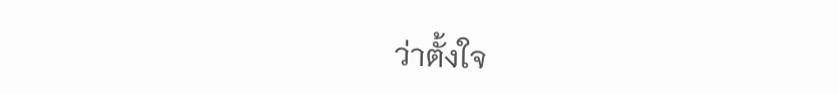ว่าตั้งใจ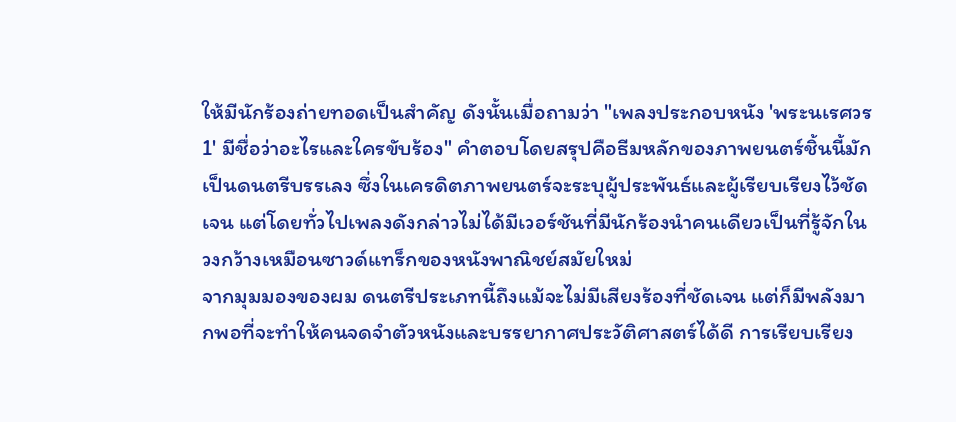ให้มีนักร้องถ่ายทอดเป็นสำคัญ ดังนั้นเมื่อถามว่า "เพลงประกอบหนัง 'พระนเรศวร 1' มีชื่อว่าอะไรและใครขับร้อง" คำตอบโดยสรุปคือธีมหลักของภาพยนตร์ชิ้นนี้มักเป็นดนตรีบรรเลง ซึ่งในเครดิตภาพยนตร์จะระบุผู้ประพันธ์และผู้เรียบเรียงไว้ชัดเจน แต่โดยทั่วไปเพลงดังกล่าวไม่ได้มีเวอร์ชันที่มีนักร้องนำคนเดียวเป็นที่รู้จักในวงกว้างเหมือนซาวด์แทร็กของหนังพาณิชย์สมัยใหม่
จากมุมมองของผม ดนตรีประเภทนี้ถึงแม้จะไม่มีเสียงร้องที่ชัดเจน แต่ก็มีพลังมากพอที่จะทำให้คนจดจำตัวหนังและบรรยากาศประวัติศาสตร์ได้ดี การเรียบเรียง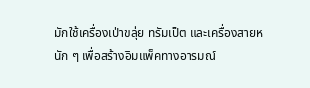มักใช้เครื่องเป่าขลุ่ย ทรัมเป็ต และเครื่องสายหนัก ๆ เพื่อสร้างอิมแพ็คทางอารมณ์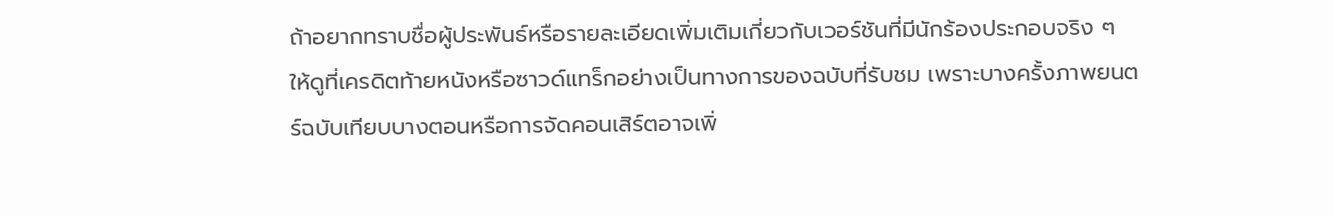ถ้าอยากทราบชื่อผู้ประพันธ์หรือรายละเอียดเพิ่มเติมเกี่ยวกับเวอร์ชันที่มีนักร้องประกอบจริง ๆ ให้ดูที่เครดิตท้ายหนังหรือซาวด์แทร็กอย่างเป็นทางการของฉบับที่รับชม เพราะบางครั้งภาพยนตร์ฉบับเทียบบางตอนหรือการจัดคอนเสิร์ตอาจเพิ่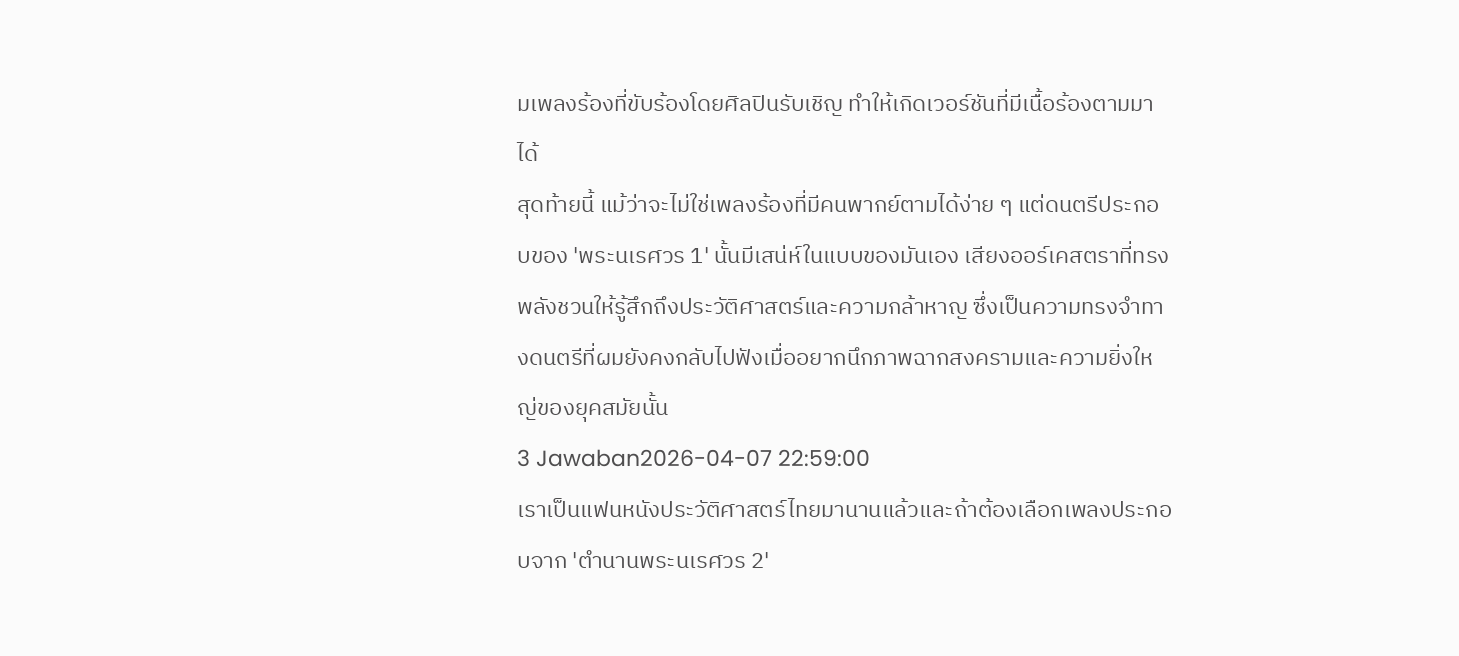มเพลงร้องที่ขับร้องโดยศิลปินรับเชิญ ทำให้เกิดเวอร์ชันที่มีเนื้อร้องตามมาได้
สุดท้ายนี้ แม้ว่าจะไม่ใช่เพลงร้องที่มีคนพากย์ตามได้ง่าย ๆ แต่ดนตรีประกอบของ 'พระนเรศวร 1' นั้นมีเสน่ห์ในแบบของมันเอง เสียงออร์เคสตราที่ทรงพลังชวนให้รู้สึกถึงประวัติศาสตร์และความกล้าหาญ ซึ่งเป็นความทรงจำทางดนตรีที่ผมยังคงกลับไปฟังเมื่ออยากนึกภาพฉากสงครามและความยิ่งใหญ่ของยุคสมัยนั้น
3 Jawaban2026-04-07 22:59:00
เราเป็นแฟนหนังประวัติศาสตร์ไทยมานานแล้วและถ้าต้องเลือกเพลงประกอบจาก 'ตำนานพระนเรศวร 2'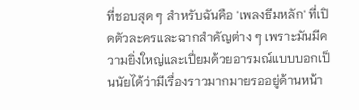ที่ชอบสุด ๆ สำหรับฉันคือ 'เพลงธีมหลัก' ที่เปิดตัวละครและฉากสำคัญต่าง ๆ เพราะมันมีความยิ่งใหญ่และเปี่ยมด้วยอารมณ์แบบบอกเป็นนัยได้ว่ามีเรื่องราวมากมายรออยู่ด้านหน้า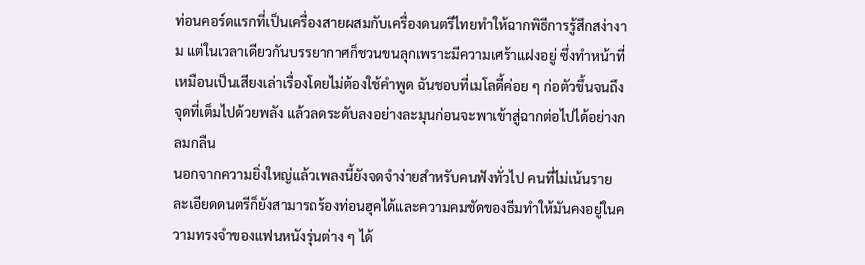ท่อนคอร์ดแรกที่เป็นเครื่องสายผสมกับเครื่องดนตรีไทยทำให้ฉากพิธีการรู้สึกสง่างาม แต่ในเวลาเดียวกันบรรยากาศก็ชวนขนลุกเพราะมีความเศร้าแฝงอยู่ ซึ่งทำหน้าที่เหมือนเป็นเสียงเล่าเรื่องโดยไม่ต้องใช้คำพูด ฉันชอบที่เมโลดี้ค่อย ๆ ก่อตัวขึ้นจนถึงจุดที่เต็มไปด้วยพลัง แล้วลดระดับลงอย่างละมุนก่อนจะพาเข้าสู่ฉากต่อไปได้อย่างกลมกลืน
นอกจากความยิ่งใหญ่แล้วเพลงนี้ยังจดจำง่ายสำหรับคนฟังทั่วไป คนที่ไม่เน้นรายละเอียดดนตรีก็ยังสามารถร้องท่อนฮุคได้และความคมชัดของธีมทำให้มันคงอยู่ในความทรงจำของแฟนหนังรุ่นต่าง ๆ ได้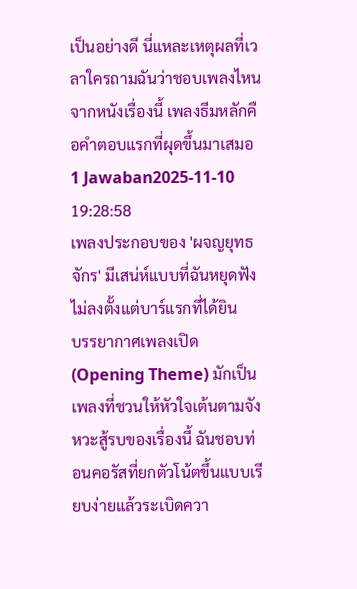เป็นอย่างดี นี่แหละเหตุผลที่เวลาใครถามฉันว่าชอบเพลงไหนจากหนังเรื่องนี้ เพลงธีมหลักคือคำตอบแรกที่ผุดขึ้นมาเสมอ
1 Jawaban2025-11-10 19:28:58
เพลงประกอบของ 'ผจญยุทธจักร' มีเสน่ห์แบบที่ฉันหยุดฟังไม่ลงตั้งแต่บาร์แรกที่ได้ยิน
บรรยากาศเพลงเปิด (Opening Theme) มักเป็นเพลงที่ชวนให้หัวใจเต้นตามจังหวะสู้รบของเรื่องนี้ ฉันชอบท่อนคอรัสที่ยกตัวโน้ตขึ้นแบบเรียบง่ายแล้วระเบิดควา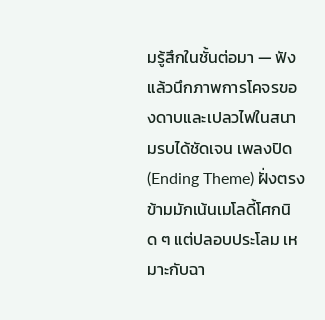มรู้สึกในชั้นต่อมา — ฟังแล้วนึกภาพการโคจรของดาบและเปลวไฟในสนามรบได้ชัดเจน เพลงปิด (Ending Theme) ฝั่งตรงข้ามมักเน้นเมโลดี้โศกนิด ๆ แต่ปลอบประโลม เหมาะกับฉา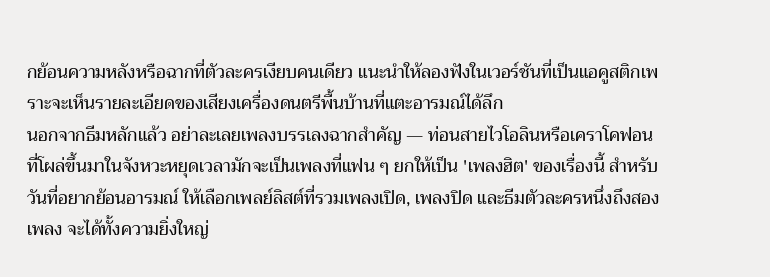กย้อนความหลังหรือฉากที่ตัวละครเงียบคนเดียว แนะนำให้ลองฟังในเวอร์ชันที่เป็นแอคูสติกเพราะจะเห็นรายละเอียดของเสียงเครื่องดนตรีพื้นบ้านที่แตะอารมณ์ได้ลึก
นอกจากธีมหลักแล้ว อย่าละเลยเพลงบรรเลงฉากสำคัญ — ท่อนสายไวโอลินหรือเคราโคฟอนที่โผล่ขึ้นมาในจังหวะหยุดเวลามักจะเป็นเพลงที่แฟน ๆ ยกให้เป็น 'เพลงฮิต' ของเรื่องนี้ สำหรับวันที่อยากย้อนอารมณ์ ให้เลือกเพลย์ลิสต์ที่รวมเพลงเปิด, เพลงปิด และธีมตัวละครหนึ่งถึงสองเพลง จะได้ทั้งความยิ่งใหญ่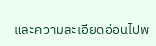และความละเอียดอ่อนไปพ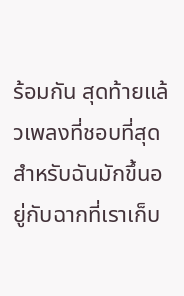ร้อมกัน สุดท้ายแล้วเพลงที่ชอบที่สุดสำหรับฉันมักขึ้นอยู่กับฉากที่เราเก็บ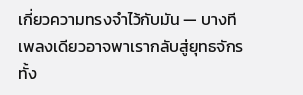เกี่ยวความทรงจำไว้กับมัน — บางทีเพลงเดียวอาจพาเรากลับสู่ยุทธจักรทั้ง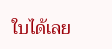ใบได้เลย